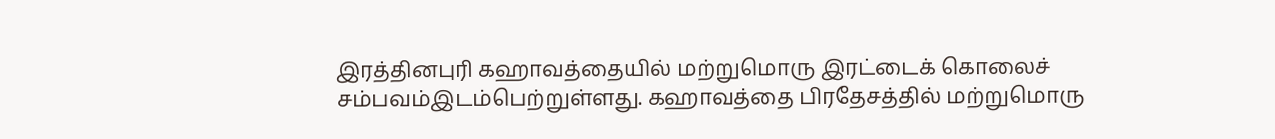இரத்தினபுரி கஹாவத்தையில் மற்றுமொரு இரட்டைக் கொலைச் சம்பவம்இடம்பெற்றுள்ளது. கஹாவத்தை பிரதேசத்தில் மற்றுமொரு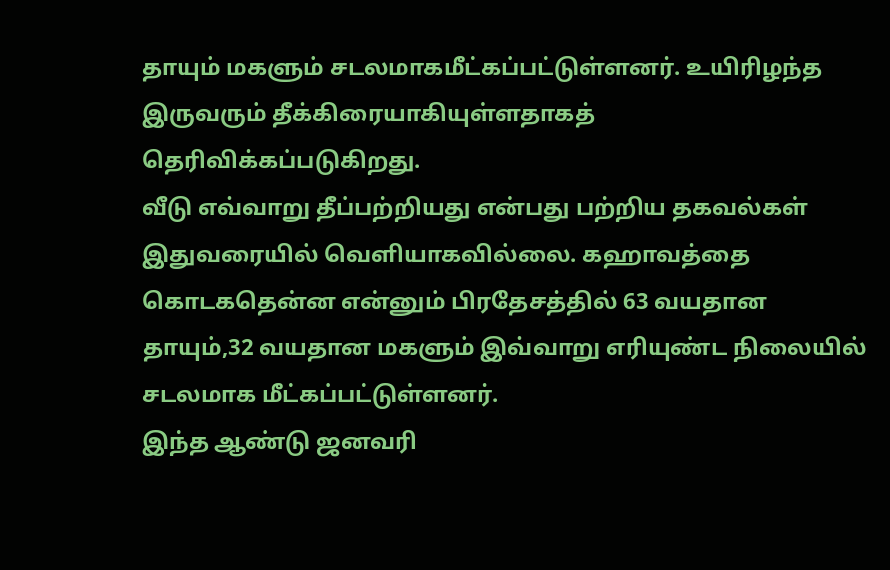தாயும் மகளும் சடலமாகமீட்கப்பட்டுள்ளனர். உயிரிழந்த இருவரும் தீக்கிரையாகியுள்ளதாகத் தெரிவிக்கப்படுகிறது.
வீடு எவ்வாறு தீப்பற்றியது என்பது பற்றிய தகவல்கள் இதுவரையில் வெளியாகவில்லை. கஹாவத்தை கொடகதென்ன என்னும் பிரதேசத்தில் 63 வயதான தாயும்,32 வயதான மகளும் இவ்வாறு எரியுண்ட நிலையில் சடலமாக மீட்கப்பட்டுள்ளனர்.
இந்த ஆண்டு ஜனவரி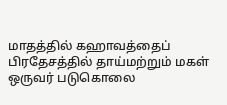மாதத்தில் கஹாவத்தைப் பிரதேசத்தில் தாய்மற்றும் மகள் ஒருவர் படுகொலை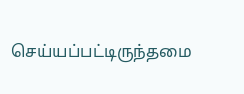செய்யப்பட்டிருந்தமை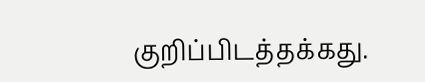குறிப்பிடத்தக்கது.